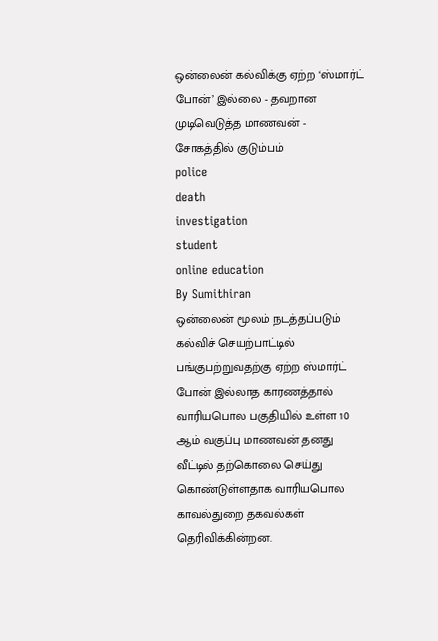ஒன்லைன் கல்விக்கு ஏற்ற ‘ஸ்மார்ட் போன்’ இல்லை - தவறான முடிவெடுத்த மாணவன் - சோகத்தில் குடும்பம்
police
death
investigation
student
online education
By Sumithiran
ஒன்லைன் மூலம் நடத்தப்படும் கல்விச் செயற்பாட்டில் பங்குபற்றுவதற்கு ஏற்ற ஸ்மார்ட் போன் இல்லாத காரணத்தால் வாரியபொல பகுதியில் உள்ள 10 ஆம் வகுப்பு மாணவன் தனது வீட்டில் தற்கொலை செய்து கொண்டுள்ளதாக வாரியபொல காவல்துறை தகவல்கள் தெரிவிக்கின்றன.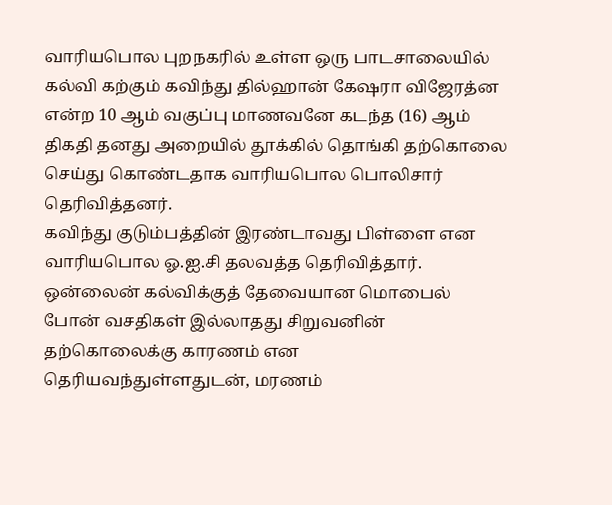வாரியபொல புறநகரில் உள்ள ஒரு பாடசாலையில் கல்வி கற்கும் கவிந்து தில்ஹான் கேஷரா விஜேரத்ன என்ற 10 ஆம் வகுப்பு மாணவனே கடந்த (16) ஆம் திகதி தனது அறையில் தூக்கில் தொங்கி தற்கொலை செய்து கொண்டதாக வாரியபொல பொலிசார் தெரிவித்தனர்.
கவிந்து குடும்பத்தின் இரண்டாவது பிள்ளை என வாரியபொல ஓ.ஐ.சி தலவத்த தெரிவித்தார்.
ஒன்லைன் கல்விக்குத் தேவையான மொபைல் போன் வசதிகள் இல்லாதது சிறுவனின் தற்கொலைக்கு காரணம் என தெரியவந்துள்ளதுடன், மரணம்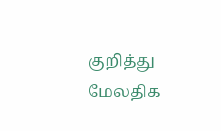குறித்து மேலதிக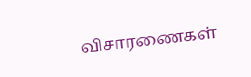விசாரணைகள்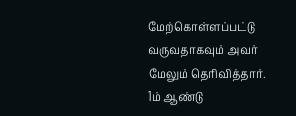மேற்கொள்ளப்பட்டு வருவதாகவும் அவர் மேலும் தெரிவித்தார்.
1ம் ஆண்டு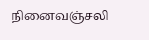நினைவஞ்சலி